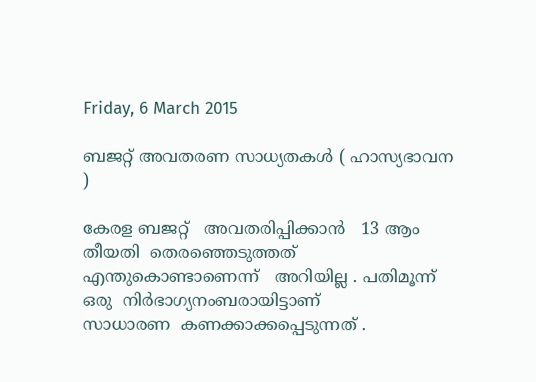Friday, 6 March 2015

ബജറ്റ് അവതരണ സാധ്യതകൾ ( ഹാസ്യഭാവന )

കേരള ബജറ്റ്   അവതരിപ്പിക്കാൻ   13 ആം  തീയതി  തെരഞ്ഞെടുത്തത്
എന്തുകൊണ്ടാണെന്ന്   അറിയില്ല . പതിമൂന്ന്   ഒരു  നിർഭാഗ്യനംബരായിട്ടാണ്‌
സാധാരണ  കണക്കാക്കപ്പെടുന്നത് .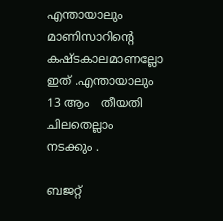എന്തായാലും   മാണിസാറിന്റെ  കഷ്ടകാലമാണല്ലോ  ഇത് .എന്തായാലും   13 ആം   തീയതി  ചിലതെല്ലാം
നടക്കും .

ബജറ്റ്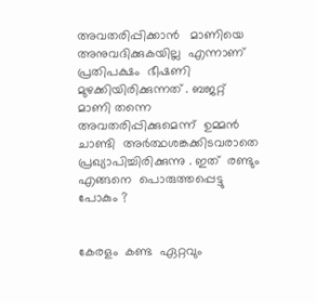അവതരിപ്പിക്കാൻ   മാണിയെ  അനുവദിക്കുകയില്ല  എന്നാണ്
പ്രതിപക്ഷം  ഭീഷണി  മുഴക്കിയിരിക്കുന്നത് . ബജറ്റ്   മാണി തന്നെ  അവതരിപ്പിക്കുമെന്ന്  ഉമ്മൻ  ചാണ്ടി  അർത്ഥശങ്കക്കിടവരാതെ   പ്രഖ്യാപിച്ചിരിക്കുന്നു . ഇത്  രണ്ടും  എങ്ങനെ  പൊരുത്തപ്പെട്ടു പോകും ?


കേരളം  കണ്ട  ഏറ്റവും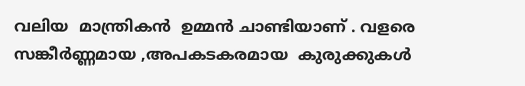വലിയ  മാന്ത്രികൻ  ഉമ്മൻ ചാണ്ടിയാണ് . വളരെ
സങ്കീർണ്ണമായ ,അപകടകരമായ  കുരുക്കുകൾ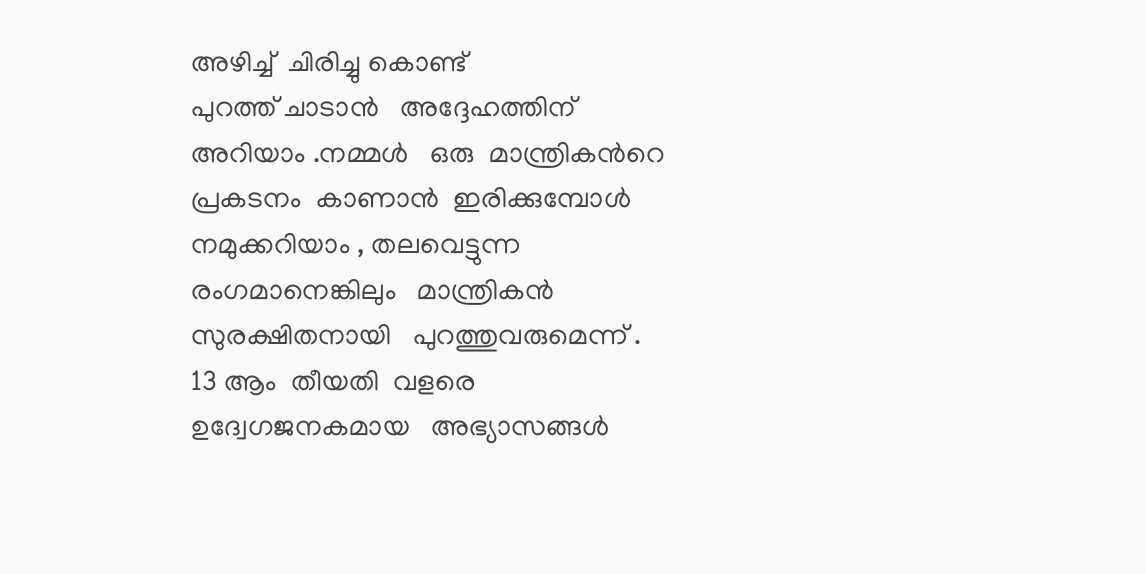അഴിച്ച്  ചിരിച്ചു കൊണ്ട്
പുറത്ത് ചാടാൻ   അദ്ദേഹത്തിന്   അറിയാം .നമ്മൾ   ഒരു  മാന്ത്രികൻറെ
പ്രകടനം  കാണാൻ  ഇരിക്കുമ്പോൾ  നമുക്കറിയാം , തലവെട്ടുന്ന  രംഗമാനെങ്കിലും   മാന്ത്രികൻ   സുരക്ഷിതനായി   പുറത്തുവരുമെന്ന് .
13 ആം  തീയതി  വളരെ  ഉദ്വേഗജനകമായ   അഭ്യാസങ്ങൾ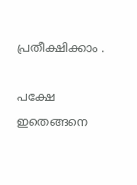പ്രതീക്ഷിക്കാം .

പക്ഷേ   ഇതെങ്ങനെ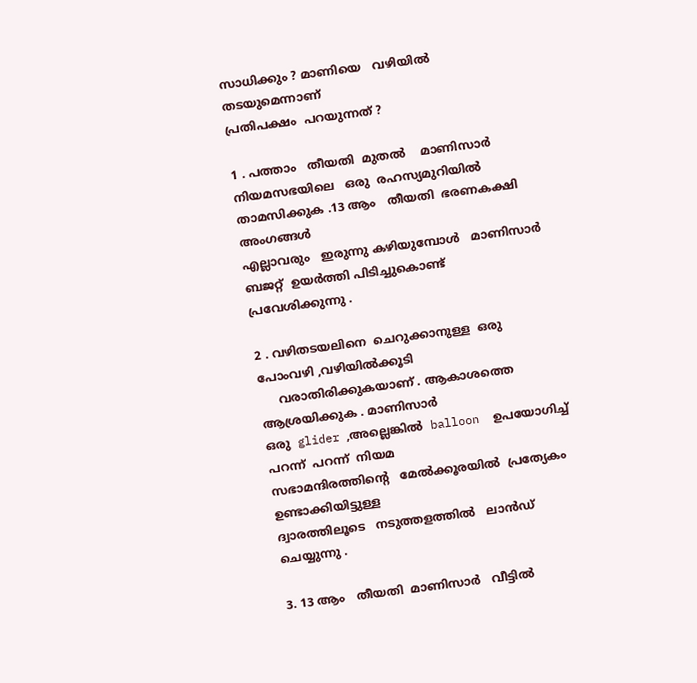സാധിക്കും ? മാണിയെ   വഴിയിൽ   തടയുമെന്നാണ്
പ്രതിപക്ഷം  പറയുന്നത് ?

1 . പത്താം   തീയതി  മുതൽ    മാണിസാർ   നിയമസഭയിലെ   ഒരു  രഹസ്യമുറിയിൽ  താമസിക്കുക .13 ആം   തീയതി  ഭരണകക്ഷി  അംഗങ്ങൾ
എല്ലാവരും   ഇരുന്നു കഴിയുമ്പോൾ   മാണിസാർ  ബജറ്റ്  ഉയർത്തി പിടിച്ചുകൊണ്ട്   പ്രവേശിക്കുന്നു .

2 . വഴിതടയലിനെ  ചെറുക്കാനുള്ള  ഒരു  പോംവഴി ,വഴിയിൽക്കൂടി
     വരാതിരിക്കുകയാണ് . ആകാശത്തെ   ആശ്രയിക്കുക . മാണിസാർ
ഒരു  glider ,അല്ലെങ്കിൽ  balloon  ഉപയോഗിച്ച്  പറന്ന്  പറന്ന്  നിയമ
സഭാമന്ദിരത്തിന്റെ   മേൽക്കൂരയിൽ  പ്രത്യേകം  ഉണ്ടാക്കിയിട്ടുള്ള
ദ്വാരത്തിലൂടെ   നടുത്തളത്തിൽ   ലാൻഡ്‌  ചെയ്യുന്നു .

3. 13 ആം   തീയതി  മാണിസാർ   വീട്ടിൽ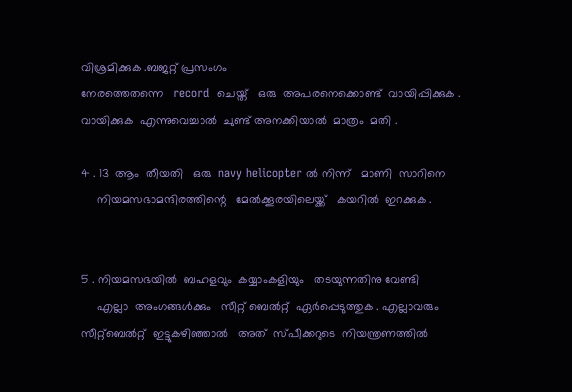വിശ്രമിക്കുക .ബജറ്റ് പ്രസംഗം
നേരത്തെതന്നെ   record  ചെയ്ത്   ഒരു  അപരനെക്കൊണ്ട്  വായിപ്പിക്കുക .
വായിക്കുക  എന്നുവെച്ചാൽ  ചുണ്ട് അനക്കിയാൽ  മാത്രം  മതി .

4 . 13  ആം  തീയതി   ഒരു  navy helicopter ൽ നിന്ന്   മാണി  സാറിനെ
     നിയമസഭാമന്ദിരത്തിന്റെ   മേൽക്കൂരയിലെയ്ക്ക്   കയറിൽ  ഇറക്കുക .


5 . നിയമസഭയിൽ  ബഹളവും  കയ്യാംകളിയും   തടയുന്നതിനു വേണ്ടി
     എല്ലാ  അംഗങ്ങൾക്കും   സീറ്റ്‌ ബെൽറ്റ്‌  ഏർപ്പെടുത്തുക . എല്ലാവരും
സീറ്റ്ബെൽറ്റ്  ഇട്ടുകഴിഞ്ഞാൽ   അത്  സ്പീക്കറുടെ  നിയന്ത്രണത്തിൽ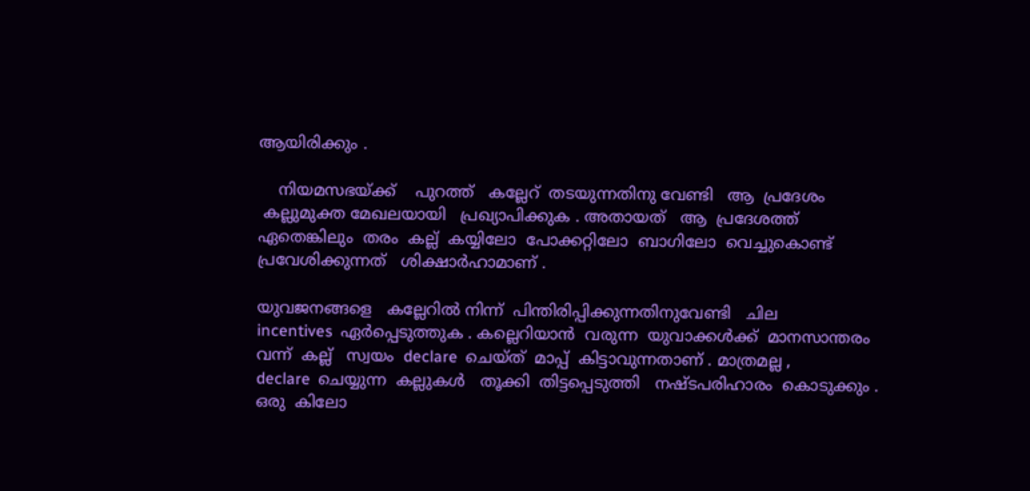ആയിരിക്കും .

    നിയമസഭയ്ക്ക്    പുറത്ത്   കല്ലേറ്  തടയുന്നതിനു വേണ്ടി   ആ  പ്രദേശം
 കല്ലുമുക്ത മേഖലയായി   പ്രഖ്യാപിക്കുക . അതായത്   ആ  പ്രദേശത്ത്
ഏതെങ്കിലും  തരം  കല്ല്‌  കയ്യിലോ  പോക്കറ്റിലോ  ബാഗിലോ  വെച്ചുകൊണ്ട്
പ്രവേശിക്കുന്നത്   ശിക്ഷാർഹാമാണ് .

യുവജനങ്ങളെ   കല്ലേറിൽ നിന്ന്  പിന്തിരിപ്പിക്കുന്നതിനുവേണ്ടി   ചില
incentives  ഏർപ്പെടുത്തുക . കല്ലെറിയാൻ  വരുന്ന  യുവാക്കൾക്ക്  മാനസാന്തരം
വന്ന്  കല്ല്‌   സ്വയം  declare  ചെയ്ത്  മാപ്പ്  കിട്ടാവുന്നതാണ്‌ . മാത്രമല്ല ,
declare  ചെയ്യുന്ന  കല്ലുകൾ   തൂക്കി  തിട്ടപ്പെടുത്തി   നഷ്ടപരിഹാരം  കൊടുക്കും .
ഒരു  കിലോ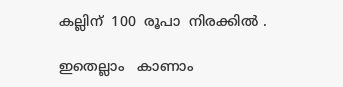കല്ലിന്  100  രൂപാ  നിരക്കിൽ .

ഇതെല്ലാം   കാണാം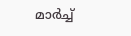മാർച്ച്‌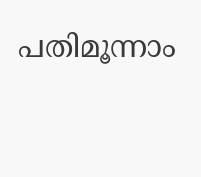പതിമൂന്നാം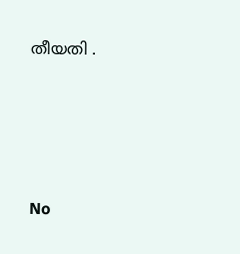തീയതി .




No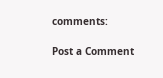comments:

Post a Comment